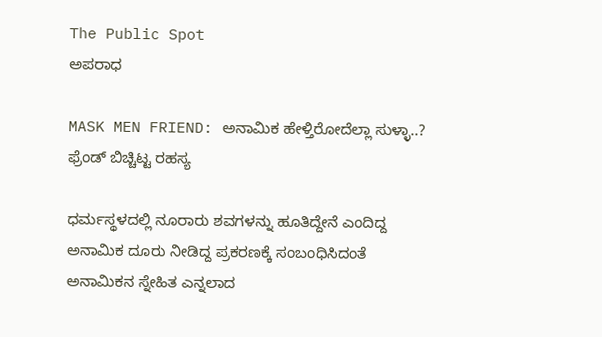The Public Spot
ಅಪರಾಧ

MASK MEN FRIEND: ಅನಾಮಿಕ ಹೇಳ್ತಿರೋದೆಲ್ಲಾ ಸುಳ್ಳಾ..? ಫ್ರೆಂಡ್‌ ಬಿಚ್ಚಿಟ್ಟ ರಹಸ್ಯ

ಧರ್ಮಸ್ಥಳದಲ್ಲಿ ನೂರಾರು ಶವಗಳನ್ನು ಹೂತಿದ್ದೇನೆ ಎಂದಿದ್ದ ಅನಾಮಿಕ ದೂರು ನೀಡಿದ್ದ ಪ್ರಕರಣಕ್ಕೆ ಸಂಬಂಧಿಸಿದಂತೆ ಅನಾಮಿಕನ ಸ್ನೇಹಿತ ಎನ್ನಲಾದ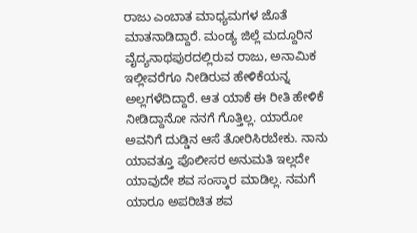ರಾಜು ಎಂಬಾತ ಮಾಧ್ಯಮಗಳ ಜೊತೆ ಮಾತನಾಡಿದ್ದಾರೆ. ಮಂಡ್ಯ ಜಿಲ್ಲೆ ಮದ್ದೂರಿನ ವೈದ್ಯನಾಥಪುರದಲ್ಲಿರುವ ರಾಜು, ಅನಾಮಿಕ ಇಲ್ಲೀವರೆಗೂ ನೀಡಿರುವ ಹೇಳಿಕೆಯನ್ನ ಅಲ್ಲಗಳೆದಿದ್ದಾರೆ. ಆತ ಯಾಕೆ ಈ ರೀತಿ ಹೇಳಿಕೆ ನೀಡಿದ್ದಾನೋ ನನಗೆ ಗೊತ್ತಿಲ್ಲ. ಯಾರೋ ಅವನಿಗೆ ದುಡ್ಡಿನ ಆಸೆ ತೋರಿಸಿರಬೇಕು. ನಾನು ಯಾವತ್ತೂ ಪೊಲೀಸರ ಅನುಮತಿ ಇಲ್ಲದೇ ಯಾವುದೇ ಶವ ಸಂಸ್ಕಾರ ಮಾಡಿಲ್ಲ. ನಮಗೆ ಯಾರೂ ಅಪರಿಚಿತ ಶವ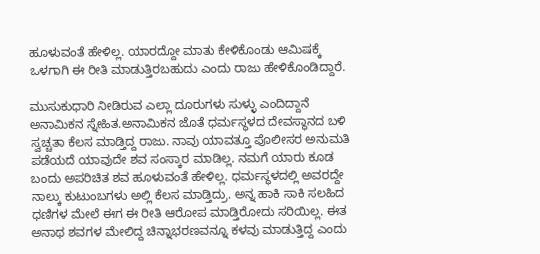ಹೂಳುವಂತೆ ಹೇಳಿಲ್ಲ. ಯಾರದ್ದೋ ಮಾತು ಕೇಳಿಕೊಂಡು ಆಮಿಷಕ್ಕೆ ಒಳಗಾಗಿ ಈ ರೀತಿ ಮಾಡುತ್ತಿರಬಹುದು ಎಂದು ರಾಜು ಹೇಳಿಕೊಂಡಿದ್ದಾರೆ.

ಮುಸುಕುಧಾರಿ ನೀಡಿರುವ ಎಲ್ಲಾ ದೂರುಗಳು ಸುಳ್ಳು ಎಂದಿದ್ದಾನೆ ಅನಾಮಿಕನ ಸ್ನೇಹಿತ.ಅನಾಮಿಕನ ಜೊತೆ ಧರ್ಮಸ್ಥಳದ ದೇವಸ್ಥಾನದ ಬಳಿ ಸ್ವಚ್ಚತಾ ಕೆಲಸ ಮಾಡ್ತಿದ್ದ ರಾಜು. ನಾವು ಯಾವತ್ತೂ ಪೊಲೀಸರ ಅನುಮತಿ ಪಡೆಯದೆ ಯಾವುದೇ ಶವ ಸಂಸ್ಕಾರ ಮಾಡಿಲ್ಲ. ನಮಗೆ ಯಾರು ಕೂಡ ಬಂದು ಅಪರಿಚಿತ ಶವ ಹೂಳುವಂತೆ ಹೇಳಿಲ್ಲ. ಧರ್ಮಸ್ಥಳದಲ್ಲಿ ಅವರದ್ದೇ ನಾಲ್ಕು ಕುಟುಂಬಗಳು ಅಲ್ಲಿ ಕೆಲಸ ಮಾಡ್ತಿದ್ರು. ಅನ್ನ ಹಾಕಿ ಸಾಕಿ ಸಲಹಿದ ಧಣಿಗಳ ಮೇಲೆ ಈಗ ಈ ರೀತಿ ಆರೋಪ ಮಾಡ್ತಿರೋದು ಸರಿಯಿಲ್ಲ‌. ಈತ ಅನಾಥ ಶವಗಳ ಮೇಲಿದ್ದ ಚಿನ್ನಾಭರಣವನ್ನೂ ಕಳವು ಮಾಡುತ್ತಿದ್ದ ಎಂದು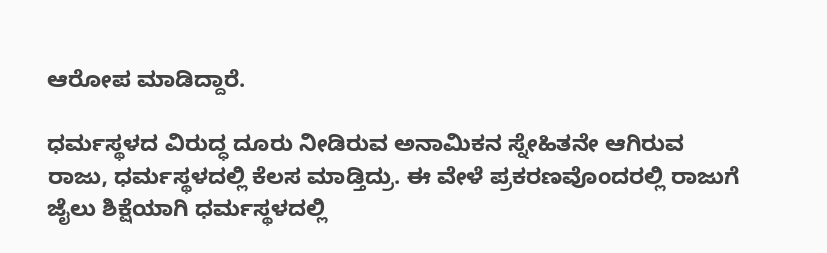ಆರೋಪ ಮಾಡಿದ್ದಾರೆ.

ಧರ್ಮಸ್ಥಳದ ವಿರುದ್ಧ ದೂರು ನೀಡಿರುವ ಅನಾಮಿಕನ ಸ್ನೇಹಿತನೇ ಆಗಿರುವ ರಾಜು, ಧರ್ಮಸ್ಥಳದಲ್ಲಿ ಕೆಲಸ ಮಾಡ್ತಿದ್ರು. ಈ ವೇಳೆ ಪ್ರಕರಣವೊಂದರಲ್ಲಿ ರಾಜುಗೆ ಜೈಲು ಶಿಕ್ಷೆಯಾಗಿ ಧರ್ಮಸ್ಥಳದಲ್ಲಿ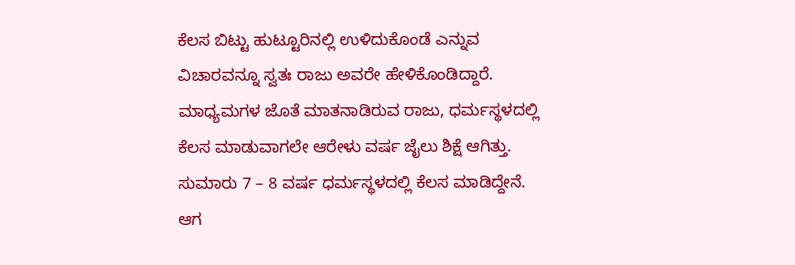ಕೆಲಸ ಬಿಟ್ಟು ಹುಟ್ಟೂರಿನಲ್ಲಿ ಉಳಿದುಕೊಂಡೆ ಎನ್ನುವ ವಿಚಾರವನ್ನೂ ಸ್ವತಃ ರಾಜು ಅವರೇ ಹೇಳಿಕೊಂಡಿದ್ದಾರೆ. ಮಾಧ್ಯಮಗಳ ಜೊತೆ ಮಾತನಾಡಿರುವ ರಾಜು, ಧರ್ಮಸ್ಥಳದಲ್ಲಿ ಕೆಲಸ ಮಾಡುವಾಗಲೇ ಆರೇಳು ವರ್ಷ ಜೈಲು ಶಿಕ್ಷೆ ಆಗಿತ್ತು. ಸುಮಾರು 7 – 8 ವರ್ಷ ಧರ್ಮಸ್ಥಳದಲ್ಲಿ ಕೆಲಸ ಮಾಡಿದ್ದೇನೆ. ಆಗ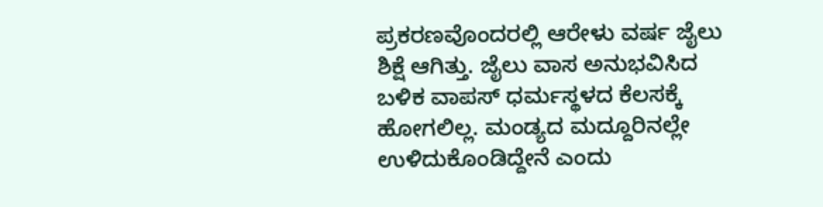ಪ್ರಕರಣವೊಂದರಲ್ಲಿ ಆರೇಳು ವರ್ಷ ಜೈಲು ಶಿಕ್ಷೆ ಆಗಿತ್ತು. ಜೈಲು ವಾಸ ಅನುಭವಿಸಿದ ಬಳಿಕ ವಾಪಸ್ ಧರ್ಮಸ್ಥಳದ ಕೆಲಸಕ್ಕೆ ಹೋಗಲಿಲ್ಲ. ಮಂಡ್ಯದ ಮದ್ದೂರಿನಲ್ಲೇ ಉಳಿದುಕೊಂಡಿದ್ದೇನೆ ಎಂದು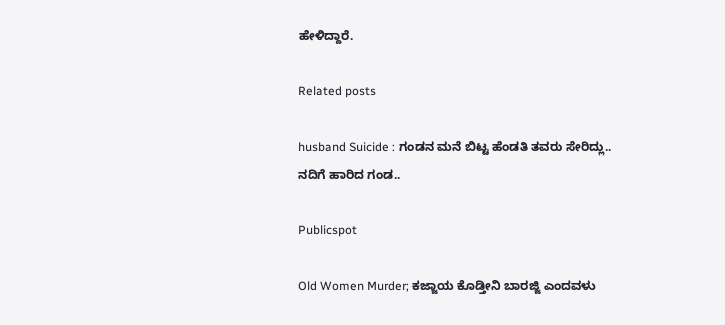ಹೇಳಿದ್ದಾರೆ.

Related posts

husband Suicide : ಗಂಡನ ಮನೆ ಬಿಟ್ಟ ಹೆಂಡತಿ ತವರು ಸೇರಿದ್ಲು.. ನದಿಗೆ ಹಾರಿದ ಗಂಡ..

Publicspot

Old Women Murder; ಕಜ್ಜಾಯ ಕೊಡ್ತೀನಿ ಬಾರಜ್ಜಿ ಎಂದವಳು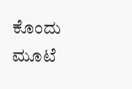ಕೊಂದು ಮೂಟೆ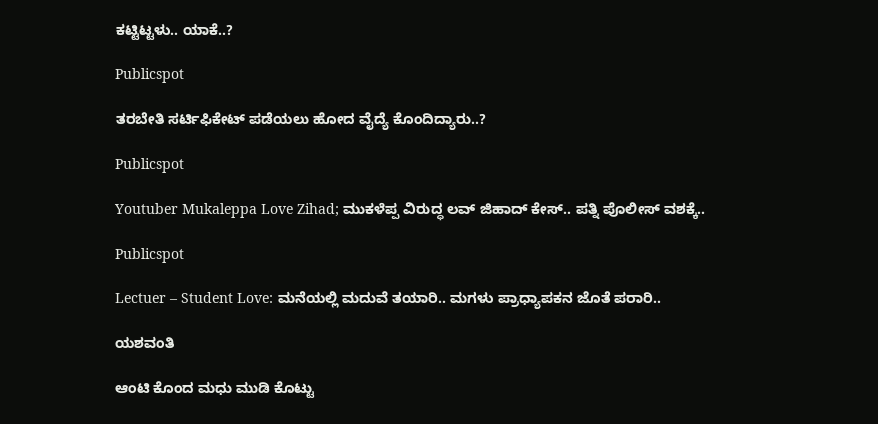ಕಟ್ಟಿಟ್ಟಳು.. ಯಾಕೆ..?

Publicspot

ತರಬೇತಿ ಸರ್ಟಿಫಿಕೇಟ್‌‌ ಪಡೆಯಲು ಹೋದ ವೈದ್ಯೆ ಕೊಂದಿದ್ಯಾರು..?

Publicspot

Youtuber Mukaleppa Love Zihad; ಮುಕಳೆಪ್ಪ ವಿರುದ್ಧ ಲವ್‌ ಜಿಹಾದ್‌ ಕೇಸ್‌.. ಪತ್ನಿ ಪೊಲೀಸ್‌ ವಶಕ್ಕೆ..

Publicspot

Lectuer – Student Love: ಮನೆಯಲ್ಲಿ ಮದುವೆ ತಯಾರಿ.. ಮಗಳು ಪ್ರಾಧ್ಯಾಪಕನ ಜೊತೆ ಪರಾರಿ..

ಯಶವಂತಿ

ಆಂಟಿ ಕೊಂದ ಮಧು ಮುಡಿ ಕೊಟ್ಟು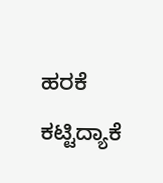ಹರಕೆ ಕಟ್ಟಿದ್ಯಾಕೆ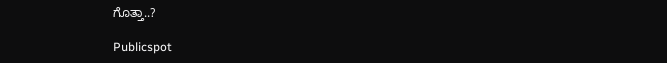ಗೊತ್ತಾ..?

Publicspot